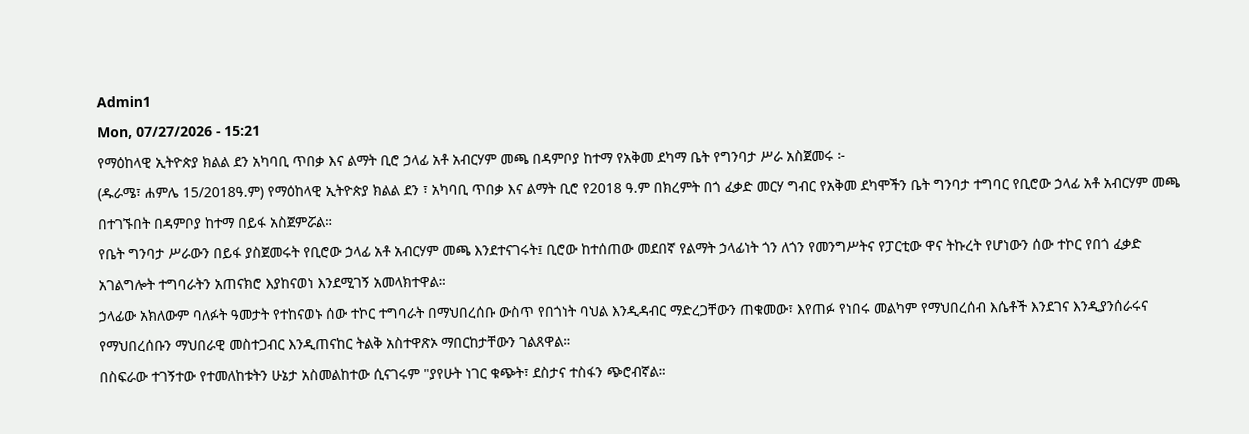Admin1
Mon, 07/27/2026 - 15:21
የማዕከላዊ ኢትዮጵያ ክልል ደን አካባቢ ጥበቃ እና ልማት ቢሮ ኃላፊ አቶ አብርሃም መጫ በዳምቦያ ከተማ የአቅመ ደካማ ቤት የግንባታ ሥራ አስጀመሩ ፦
(ዱራሜ፣ ሐምሌ 15/2018ዓ.ም) የማዕከላዊ ኢትዮጵያ ክልል ደን ፣ አካባቢ ጥበቃ እና ልማት ቢሮ የ2018 ዓ.ም በክረምት በጎ ፈቃድ መርሃ ግብር የአቅመ ደካሞችን ቤት ግንባታ ተግባር የቢሮው ኃላፊ አቶ አብርሃም መጫ በተገኙበት በዳምቦያ ከተማ በይፋ አስጀምሯል።
የቤት ግንባታ ሥራውን በይፋ ያስጀመሩት የቢሮው ኃላፊ አቶ አብርሃም መጫ እንደተናገሩት፤ ቢሮው ከተሰጠው መደበኛ የልማት ኃላፊነት ጎን ለጎን የመንግሥትና የፓርቲው ዋና ትኩረት የሆነውን ሰው ተኮር የበጎ ፈቃድ አገልግሎት ተግባራትን አጠናክሮ እያከናወነ እንደሚገኝ አመላክተዋል።
ኃላፊው አክለውም ባለፉት ዓመታት የተከናወኑ ሰው ተኮር ተግባራት በማህበረሰቡ ውስጥ የበጎነት ባህል እንዲዳብር ማድረጋቸውን ጠቁመው፣ እየጠፉ የነበሩ መልካም የማህበረሰብ እሴቶች እንደገና እንዲያንሰራሩና የማህበረሰቡን ማህበራዊ መስተጋብር እንዲጠናከር ትልቅ አስተዋጽኦ ማበርከታቸውን ገልጸዋል።
በስፍራው ተገኝተው የተመለከቱትን ሁኔታ አስመልከተው ሲናገሩም "ያየሁት ነገር ቁጭት፣ ደስታና ተስፋን ጭሮብኛል።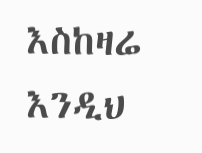እስከዛሬ እንዲህ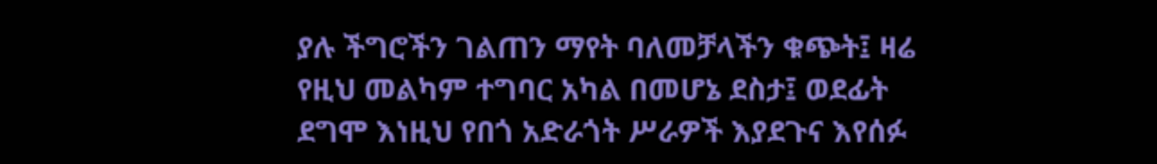ያሉ ችግሮችን ገልጠን ማየት ባለመቻላችን ቁጭት፤ ዛሬ የዚህ መልካም ተግባር አካል በመሆኔ ደስታ፤ ወደፊት ደግሞ እነዚህ የበጎ አድራጎት ሥራዎች እያደጉና እየሰፉ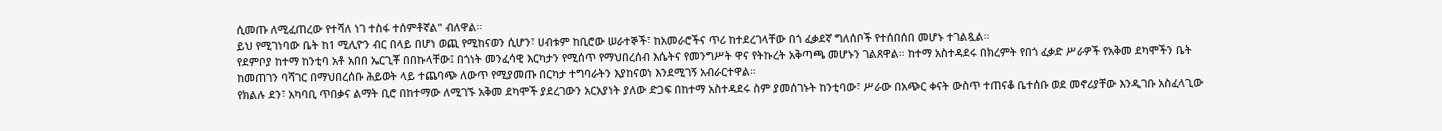ሲመጡ ለሚፈጠረው የተሻለ ነገ ተስፋ ተሰምቶኛል" ብለዋል።
ይህ የሚገነባው ቤት ከ1 ሚሊዮን ብር በላይ በሆነ ወጪ የሚከናወን ሲሆን፣ ሀብቱም ከቢሮው ሠራተኞች፣ ከአመራሮችና ጥሪ ከተደረገላቸው በጎ ፈቃደኛ ግለሰቦች የተሰበሰበ መሆኑ ተገልጿል።
የደምቦያ ከተማ ከንቲባ አቶ አበበ ኤርጊቾ በበኩላቸው፤ በጎነት መንፈሳዊ እርካታን የሚሰጥ የማህበረሰብ እሴትና የመንግሥት ዋና የትኩረት አቅጣጫ መሆኑን ገልጸዋል። ከተማ አስተዳደሩ በክረምት የበጎ ፈቃድ ሥራዎች የአቅመ ደካሞችን ቤት ከመጠገን ባሻገር በማህበረሰቡ ሕይወት ላይ ተጨባጭ ለውጥ የሚያመጡ በርካታ ተግባራትን እያከናወነ እንደሚገኝ አብራርተዋል።
የክልሉ ደን፣ አካባቢ ጥበቃና ልማት ቢሮ በከተማው ለሚገኙ አቅመ ደካሞች ያደረገውን አርአያነት ያለው ድጋፍ በከተማ አስተዳደሩ ስም ያመሰገኑት ከንቲባው፣ ሥራው በአጭር ቀናት ውስጥ ተጠናቆ ቤተሰቡ ወደ መኖሪያቸው እንዲገቡ አስፈላጊው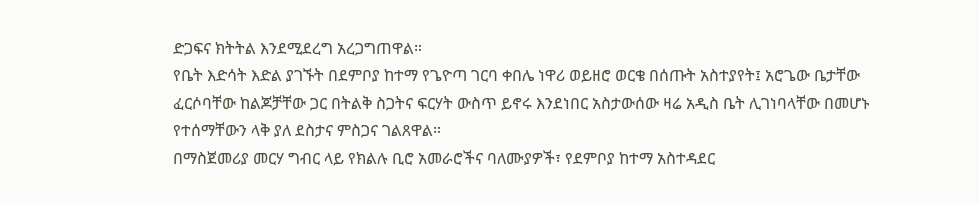ድጋፍና ክትትል እንደሚደረግ አረጋግጠዋል።
የቤት እድሳት እድል ያገኙት በደምቦያ ከተማ የጌዮጣ ገርባ ቀበሌ ነዋሪ ወይዘሮ ወርቄ በሰጡት አስተያየት፤ አሮጌው ቤታቸው ፈርሶባቸው ከልጆቻቸው ጋር በትልቅ ስጋትና ፍርሃት ውስጥ ይኖሩ እንደነበር አስታውሰው ዛሬ አዲስ ቤት ሊገነባላቸው በመሆኑ የተሰማቸውን ላቅ ያለ ደስታና ምስጋና ገልጸዋል።
በማስጀመሪያ መርሃ ግብር ላይ የክልሉ ቢሮ አመራሮችና ባለሙያዎች፣ የደምቦያ ከተማ አስተዳደር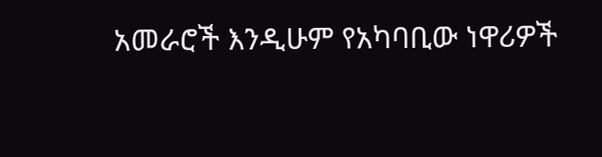አመራሮች እንዲሁም የአካባቢው ነዋሪዎች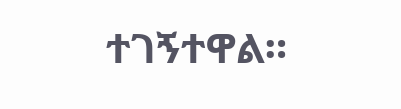ተገኝተዋል።